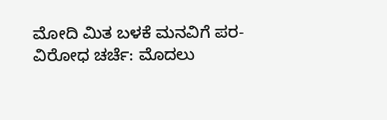ಮೋದಿ ಮಿತ ಬಳಕೆ ಮನವಿಗೆ ಪರ-ವಿರೋಧ ಚರ್ಚೆ: ಮೊದಲು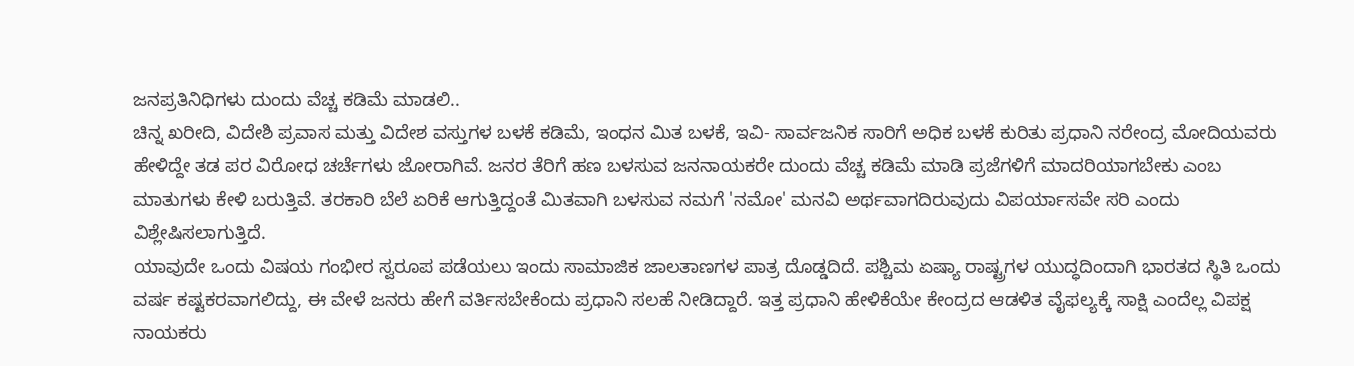ಜನಪ್ರತಿನಿಧಿಗಳು ದುಂದು ವೆಚ್ಚ ಕಡಿಮೆ ಮಾಡಲಿ..
ಚಿನ್ನ ಖರೀದಿ, ವಿದೇಶಿ ಪ್ರವಾಸ ಮತ್ತು ವಿದೇಶ ವಸ್ತುಗಳ ಬಳಕೆ ಕಡಿಮೆ, ಇಂಧನ ಮಿತ ಬಳಕೆ, ಇವಿ- ಸಾರ್ವಜನಿಕ ಸಾರಿಗೆ ಅಧಿಕ ಬಳಕೆ ಕುರಿತು ಪ್ರಧಾನಿ ನರೇಂದ್ರ ಮೋದಿಯವರು ಹೇಳಿದ್ದೇ ತಡ ಪರ ವಿರೋಧ ಚರ್ಚೆಗಳು ಜೋರಾಗಿವೆ. ಜನರ ತೆರಿಗೆ ಹಣ ಬಳಸುವ ಜನನಾಯಕರೇ ದುಂದು ವೆಚ್ಚ ಕಡಿಮೆ ಮಾಡಿ ಪ್ರಜೆಗಳಿಗೆ ಮಾದರಿಯಾಗಬೇಕು ಎಂಬ ಮಾತುಗಳು ಕೇಳಿ ಬರುತ್ತಿವೆ. ತರಕಾರಿ ಬೆಲೆ ಏರಿಕೆ ಆಗುತ್ತಿದ್ದಂತೆ ಮಿತವಾಗಿ ಬಳಸುವ ನಮಗೆ 'ನಮೋ' ಮನವಿ ಅರ್ಥವಾಗದಿರುವುದು ವಿಪರ್ಯಾಸವೇ ಸರಿ ಎಂದು ವಿಶ್ಲೇಷಿಸಲಾಗುತ್ತಿದೆ.
ಯಾವುದೇ ಒಂದು ವಿಷಯ ಗಂಭೀರ ಸ್ವರೂಪ ಪಡೆಯಲು ಇಂದು ಸಾಮಾಜಿಕ ಜಾಲತಾಣಗಳ ಪಾತ್ರ ದೊಡ್ಡದಿದೆ. ಪಶ್ಚಿಮ ಏಷ್ಯಾ ರಾಷ್ಟ್ರಗಳ ಯುದ್ಧದಿಂದಾಗಿ ಭಾರತದ ಸ್ಥಿತಿ ಒಂದು ವರ್ಷ ಕಷ್ಟಕರವಾಗಲಿದ್ದು, ಈ ವೇಳೆ ಜನರು ಹೇಗೆ ವರ್ತಿಸಬೇಕೆಂದು ಪ್ರಧಾನಿ ಸಲಹೆ ನೀಡಿದ್ದಾರೆ. ಇತ್ತ ಪ್ರಧಾನಿ ಹೇಳಿಕೆಯೇ ಕೇಂದ್ರದ ಆಡಳಿತ ವೈಫಲ್ಯಕ್ಕೆ ಸಾಕ್ಷಿ ಎಂದೆಲ್ಲ ವಿಪಕ್ಷ ನಾಯಕರು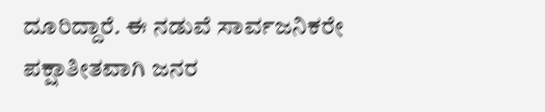ದೂರಿದ್ದಾರೆ. ಈ ನಡುವೆ ಸಾರ್ವಜನಿಕರೇ ಪಕ್ಷಾತೀತವಾಗಿ ಜನರ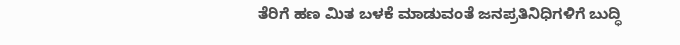ತೆರಿಗೆ ಹಣ ಮಿತ ಬಳಕೆ ಮಾಡುವಂತೆ ಜನಪ್ರತಿನಿಧಿಗಳಿಗೆ ಬುದ್ಧಿ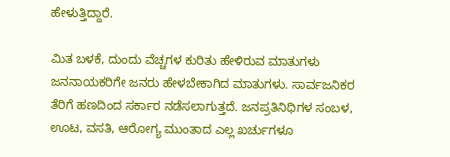ಹೇಳುತ್ತಿದ್ದಾರೆ.

ಮಿತ ಬಳಕೆ, ದುಂದು ವೆಚ್ಚಗಳ ಕುರಿತು ಹೇಳಿರುವ ಮಾತುಗಳು ಜನನಾಯಕರಿಗೇ ಜನರು ಹೇಳಬೇಕಾಗಿದ ಮಾತುಗಳು. ಸಾರ್ವಜನಿಕರ ತೆರಿಗೆ ಹಣದಿಂದ ಸರ್ಕಾರ ನಡೆಸಲಾಗುತ್ತದೆ. ಜನಪ್ರತಿನಿಧಿಗಳ ಸಂಬಳ, ಊಟ, ವಸತಿ, ಆರೋಗ್ಯ ಮುಂತಾದ ಎಲ್ಲ ಖರ್ಚುಗಳೂ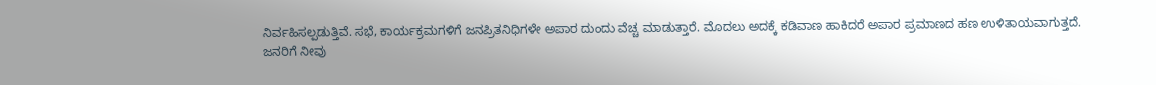ನಿರ್ವಹಿಸಲ್ಪಡುತ್ತಿವೆ. ಸಭೆ, ಕಾರ್ಯಕ್ರಮಗಳಿಗೆ ಜನಪ್ರಿತನಿಧಿಗಳೇ ಅಪಾರ ದುಂದು ವೆಚ್ಚ ಮಾಡುತ್ತಾರೆ. ಮೊದಲು ಅದಕ್ಕೆ ಕಡಿವಾಣ ಹಾಕಿದರೆ ಅಪಾರ ಪ್ರಮಾಣದ ಹಣ ಉಳಿತಾಯವಾಗುತ್ತದೆ.
ಜನರಿಗೆ ನೀವು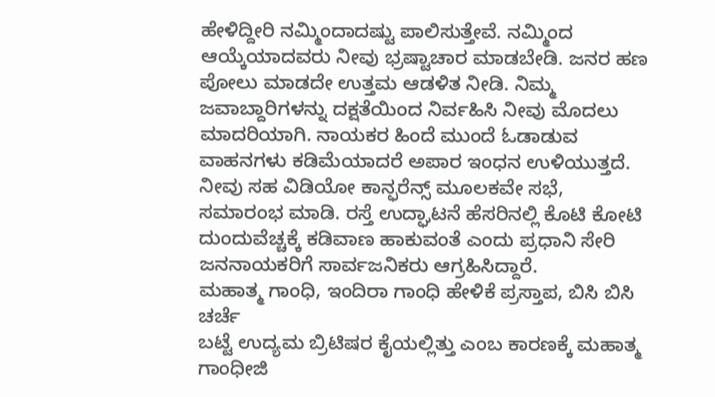ಹೇಳಿದ್ದೀರಿ ನಮ್ಮಿಂದಾದಷ್ಟು ಪಾಲಿಸುತ್ತೇವೆ. ನಮ್ಮಿಂದ ಆಯ್ಕೆಯಾದವರು ನೀವು ಭ್ರಷ್ಟಾಚಾರ ಮಾಡಬೇಡಿ. ಜನರ ಹಣ ಪೋಲು ಮಾಡದೇ ಉತ್ತಮ ಆಡಳಿತ ನೀಡಿ. ನಿಮ್ಮ ಜವಾಬ್ದಾರಿಗಳನ್ನು ದಕ್ಷತೆಯಿಂದ ನಿರ್ವಹಿಸಿ ನೀವು ಮೊದಲು ಮಾದರಿಯಾಗಿ. ನಾಯಕರ ಹಿಂದೆ ಮುಂದೆ ಓಡಾಡುವ ವಾಹನಗಳು ಕಡಿಮೆಯಾದರೆ ಅಪಾರ ಇಂಧನ ಉಳಿಯುತ್ತದೆ. ನೀವು ಸಹ ವಿಡಿಯೋ ಕಾನ್ಫರೆನ್ಸ್ ಮೂಲಕವೇ ಸಭೆ, ಸಮಾರಂಭ ಮಾಡಿ. ರಸ್ತೆ ಉದ್ಘಾಟನೆ ಹೆಸರಿನಲ್ಲಿ ಕೊಟಿ ಕೋಟಿ ದುಂದುವೆಚ್ಚಕ್ಕೆ ಕಡಿವಾಣ ಹಾಕುವಂತೆ ಎಂದು ಪ್ರಧಾನಿ ಸೇರಿ ಜನನಾಯಕರಿಗೆ ಸಾರ್ವಜನಿಕರು ಆಗ್ರಹಿಸಿದ್ದಾರೆ.
ಮಹಾತ್ಮ ಗಾಂಧಿ, ಇಂದಿರಾ ಗಾಂಧಿ ಹೇಳಿಕೆ ಪ್ರಸ್ತಾಪ, ಬಿಸಿ ಬಿಸಿ ಚರ್ಚೆ
ಬಟ್ಟೆ ಉದ್ಯಮ ಬ್ರಿಟಿಷರ ಕೈಯಲ್ಲಿತ್ತು ಎಂಬ ಕಾರಣಕ್ಕೆ ಮಹಾತ್ಮ ಗಾಂಧೀಜಿ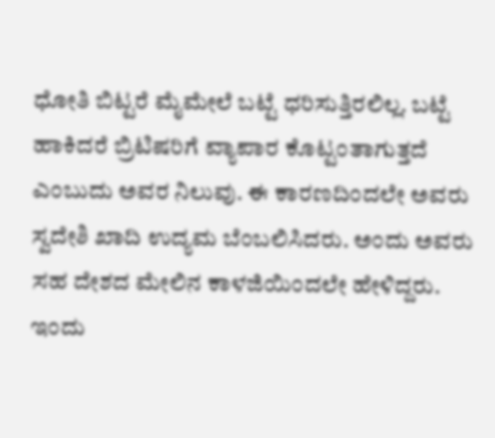ಧೋತಿ ಬಿಟ್ಟರೆ ಮೈಮೇಲೆ ಬಟ್ಟೆ ಧರಿಸುತ್ತಿರಲಿಲ್ಲ. ಬಟ್ಟೆ ಹಾಕಿದರೆ ಬ್ರಿಟಿಷರಿಗೆ ವ್ಯಾಪಾರ ಕೊಟ್ಟಂತಾಗುತ್ತದೆ ಎಂಬುದು ಅವರ ನಿಲುವು. ಈ ಕಾರಣದಿಂದಲೇ ಅವರು ಸ್ವದೇಶಿ ಖಾದಿ ಉದ್ಯಮ ಬೆಂಬಲಿಸಿದರು. ಅಂದು ಅವರು ಸಹ ದೇಶದ ಮೇಲಿನ ಕಾಳಜಿಯಿಂದಲೇ ಹೇಳಿದ್ದರು. ಇಂದು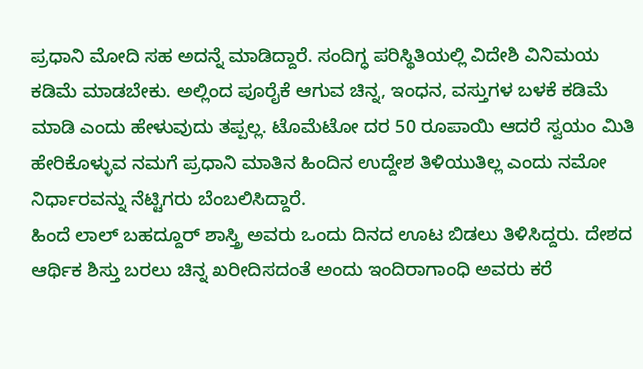ಪ್ರಧಾನಿ ಮೋದಿ ಸಹ ಅದನ್ನೆ ಮಾಡಿದ್ದಾರೆ. ಸಂದಿಗ್ಧ ಪರಿಸ್ಥಿತಿಯಲ್ಲಿ ವಿದೇಶಿ ವಿನಿಮಯ ಕಡಿಮೆ ಮಾಡಬೇಕು. ಅಲ್ಲಿಂದ ಪೂರೈಕೆ ಆಗುವ ಚಿನ್ನ, ಇಂಧನ, ವಸ್ತುಗಳ ಬಳಕೆ ಕಡಿಮೆ ಮಾಡಿ ಎಂದು ಹೇಳುವುದು ತಪ್ಪಲ್ಲ. ಟೊಮೆಟೋ ದರ 50 ರೂಪಾಯಿ ಆದರೆ ಸ್ವಯಂ ಮಿತಿ ಹೇರಿಕೊಳ್ಳುವ ನಮಗೆ ಪ್ರಧಾನಿ ಮಾತಿನ ಹಿಂದಿನ ಉದ್ದೇಶ ತಿಳಿಯುತಿಲ್ಲ ಎಂದು ನಮೋ ನಿರ್ಧಾರವನ್ನು ನೆಟ್ಟಿಗರು ಬೆಂಬಲಿಸಿದ್ದಾರೆ.
ಹಿಂದೆ ಲಾಲ್ ಬಹದ್ದೂರ್ ಶಾಸ್ತ್ರಿ ಅವರು ಒಂದು ದಿನದ ಊಟ ಬಿಡಲು ತಿಳಿಸಿದ್ದರು. ದೇಶದ ಆರ್ಥಿಕ ಶಿಸ್ತು ಬರಲು ಚಿನ್ನ ಖರೀದಿಸದಂತೆ ಅಂದು ಇಂದಿರಾಗಾಂಧಿ ಅವರು ಕರೆ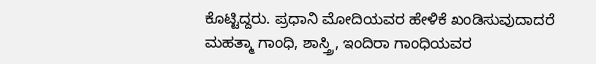ಕೊಟ್ಟಿದ್ದರು. ಪ್ರಧಾನಿ ಮೋದಿಯವರ ಹೇಳಿಕೆ ಖಂಡಿಸುವುದಾದರೆ ಮಹತ್ಮಾ ಗಾಂಧಿ, ಶಾಸ್ತ್ರಿ, ಇಂದಿರಾ ಗಾಂಧಿಯವರ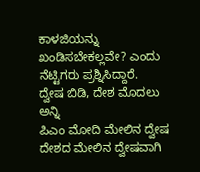ಕಾಳಜಿಯನ್ನು ಖಂಡಿಸಬೇಕಲ್ಲವೇ? ಎಂದು ನೆಟ್ಟಿಗರು ಪ್ರಶ್ನಿಸಿದ್ದಾರೆ.
ದ್ವೇಷ ಬಿಡಿ, ದೇಶ ಮೊದಲು ಅನ್ನಿ
ಪಿಎಂ ಮೋದಿ ಮೇಲಿನ ದ್ವೇಷ ದೇಶದ ಮೇಲಿನ ದ್ವೇಷವಾಗಿ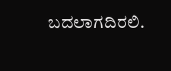ಬದಲಾಗದಿರಲಿ.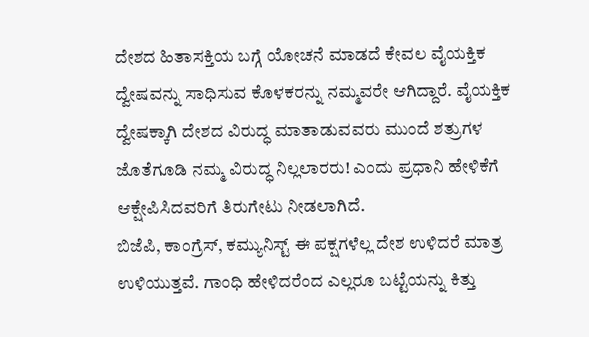ದೇಶದ ಹಿತಾಸಕ್ತಿಯ ಬಗ್ಗೆ ಯೋಚನೆ ಮಾಡದೆ ಕೇವಲ ವೈಯಕ್ತಿಕ ದ್ವೇಷವನ್ನು ಸಾಧಿಸುವ ಕೊಳಕರನ್ನು ನಮ್ಮವರೇ ಆಗಿದ್ದಾರೆ. ವೈಯಕ್ತಿಕ ದ್ವೇಷಕ್ಕಾಗಿ ದೇಶದ ವಿರುದ್ಧ ಮಾತಾಡುವವರು ಮುಂದೆ ಶತ್ರುಗಳ ಜೊತೆಗೂಡಿ ನಮ್ಮ ವಿರುದ್ಧ ನಿಲ್ಲಲಾರರು! ಎಂದು ಪ್ರಧಾನಿ ಹೇಳಿಕೆಗೆ ಆಕ್ಷೇಪಿಸಿದವರಿಗೆ ತಿರುಗೇಟು ನೀಡಲಾಗಿದೆ.
ಬಿಜೆಪಿ, ಕಾಂಗ್ರೆಸ್, ಕಮ್ಯುನಿಸ್ಟ್ ಈ ಪಕ್ಷಗಳೆಲ್ಲ ದೇಶ ಉಳಿದರೆ ಮಾತ್ರ ಉಳಿಯುತ್ತವೆ. ಗಾಂಧಿ ಹೇಳಿದರೆಂದ ಎಲ್ಲರೂ ಬಟ್ಟೆಯನ್ನು ಕಿತ್ತು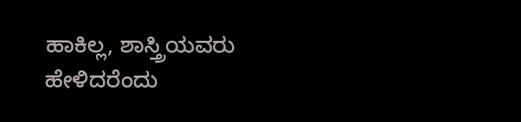ಹಾಕಿಲ್ಲ, ಶಾಸ್ತ್ರಿಯವರು ಹೇಳಿದರೆಂದು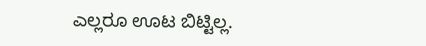ಎಲ್ಲರೂ ಊಟ ಬಿಟ್ಟಿಲ್ಲ.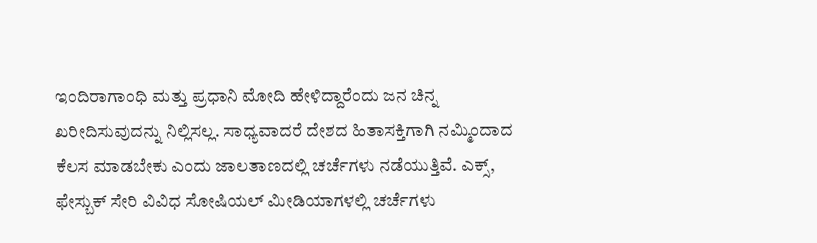ಇಂದಿರಾಗಾಂಧಿ ಮತ್ತು ಪ್ರಧಾನಿ ಮೋದಿ ಹೇಳಿದ್ದಾರೆಂದು ಜನ ಚಿನ್ನ ಖರೀದಿಸುವುದನ್ನು ನಿಲ್ಲಿಸಲ್ಲ. ಸಾಧ್ಯವಾದರೆ ದೇಶದ ಹಿತಾಸಕ್ತಿಗಾಗಿ ನಮ್ಮಿಂದಾದ ಕೆಲಸ ಮಾಡಬೇಕು ಎಂದು ಜಾಲತಾಣದಲ್ಲಿ ಚರ್ಚೆಗಳು ನಡೆಯುತ್ತಿವೆ. ಎಕ್ಸ್, ಫೇಸ್ಬುಕ್ ಸೇರಿ ವಿವಿಧ ಸೋಷಿಯಲ್ ಮೀಡಿಯಾಗಳಲ್ಲಿ ಚರ್ಚೆಗಳು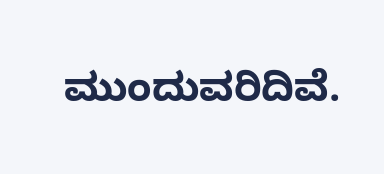ಮುಂದುವರಿದಿವೆ.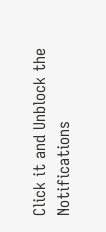Click it and Unblock the Notifications